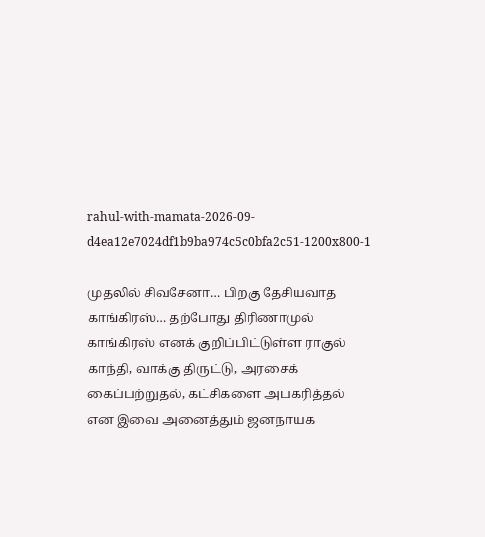rahul-with-mamata-2026-09-d4ea12e7024df1b9ba974c5c0bfa2c51-1200x800-1

முதலில் சிவசேனா… பிறகு தேசியவாத காங்கிரஸ்… தற்போது திரிணாமுல் காங்கிரஸ் எனக் குறிப்பிட்டுள்ள ராகுல் காந்தி, வாக்கு திருட்டு, அரசைக் கைப்பற்றுதல், கட்சிகளை அபகரித்தல் என இவை அனைத்தும் ஜனநாயக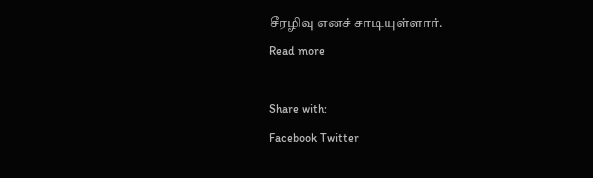சீரழிவு எனச் சாடியுள்ளார்.
Read more

Share with:
Facebook Twitter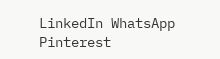LinkedIn WhatsApp Pinterest